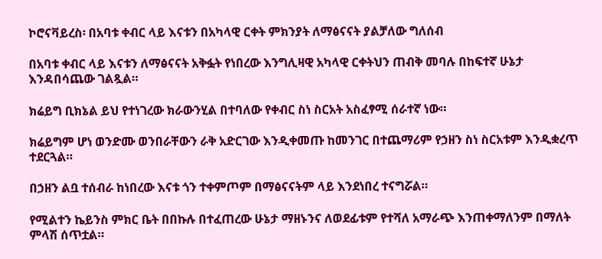ኮሮናቫይረስ፡ በአባቱ ቀብር ላይ እናቱን በአካላዊ ርቀት ምክንያት ለማፅናናት ያልቻለው ግለሰብ

በአባቱ ቀብር ላይ እናቱን ለማፅናናት አቅፏት የነበረው እንግሊዛዊ አካላዊ ርቀትህን ጠብቅ መባሉ በከፍተኛ ሁኔታ እንዳበሳጨው ገልጿል።

ክሬይግ ቢክኔል ይህ የተነገረው ክራውንሂል በተባለው የቀብር ስነ ስርአት አስፈፃሚ ሰራተኛ ነው።

ክሬይግም ሆነ ወንድሙ ወንበራቸውን ራቅ አድርገው እንዲቀመጡ ከመንገር በተጨማሪም የኃዘን ስነ ስርአቱም እንዲቋረጥ ተደርጓል።

በኃዘን ልቧ ተሰብራ ከነበረው እናቱ ጎን ተቀምጦም በማፅናናትም ላይ እንደነበረ ተናግሯል።

የሚልተን ኬይንስ ምክር ቤት በበኩሉ በተፈጠረው ሁኔታ ማዘኑንና ለወደፊቱም የተሻለ አማራጭ እንጠቀማለንም በማለት ምላሽ ሰጥቷል።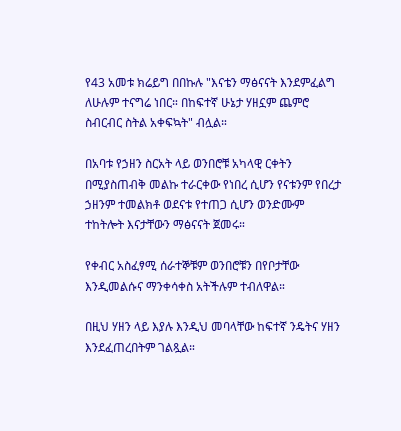የ43 አመቱ ክሬይግ በበኩሉ "እናቴን ማፅናናት እንደምፈልግ ለሁሉም ተናግሬ ነበር። በከፍተኛ ሁኔታ ሃዘኗም ጨምሮ ስብርብር ስትል አቀፍኳት" ብሏል።

በአባቱ የኃዘን ስርአት ላይ ወንበሮቹ አካላዊ ርቀትን በሚያስጠብቅ መልኩ ተራርቀው የነበረ ሲሆን የናቱንም የበረታ ኃዘንም ተመልክቶ ወደናቱ የተጠጋ ሲሆን ወንድሙም ተከትሎት እናታቸውን ማፅናናት ጀመሩ።

የቀብር አስፈፃሚ ሰራተኞቹም ወንበሮቹን በየቦታቸው እንዲመልሱና ማንቀሳቀስ አትችሉም ተብለዋል።

በዚህ ሃዘን ላይ እያሉ እንዲህ መባላቸው ከፍተኛ ንዴትና ሃዘን እንደፈጠረበትም ገልጿል።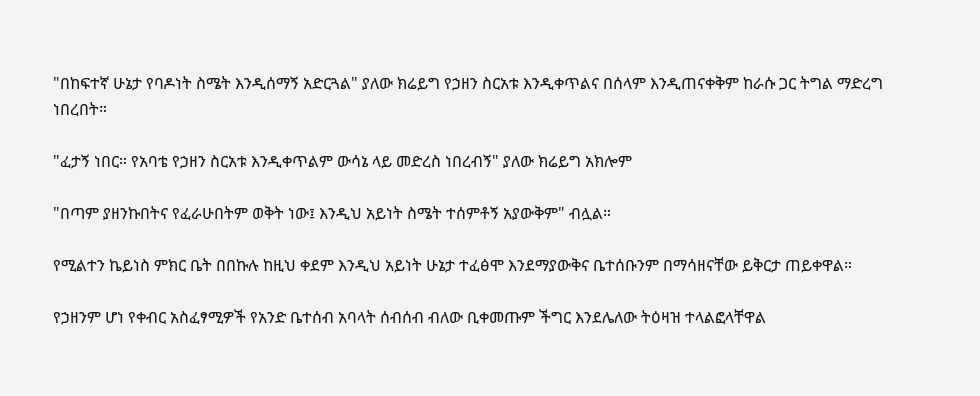"በከፍተኛ ሁኔታ የባዶነት ስሜት እንዲሰማኝ አድርጓል" ያለው ክሬይግ የኃዘን ስርአቱ እንዲቀጥልና በሰላም እንዲጠናቀቅም ከራሱ ጋር ትግል ማድረግ ነበረበት።

"ፈታኝ ነበር። የአባቴ የኃዘን ስርአቱ እንዲቀጥልም ውሳኔ ላይ መድረስ ነበረብኝ" ያለው ክሬይግ አክሎም

"በጣም ያዘንኩበትና የፈራሁበትም ወቅት ነው፤ እንዲህ አይነት ስሜት ተሰምቶኝ አያውቅም" ብሏል።

የሚልተን ኬይነስ ምክር ቤት በበኩሉ ከዚህ ቀደም እንዲህ አይነት ሁኔታ ተፈፅሞ እንደማያውቅና ቤተሰቡንም በማሳዘናቸው ይቅርታ ጠይቀዋል።

የኃዘንም ሆነ የቀብር አስፈፃሚዎች የአንድ ቤተሰብ አባላት ሰብሰብ ብለው ቢቀመጡም ችግር እንደሌለው ትዕዛዝ ተላልፎላቸዋል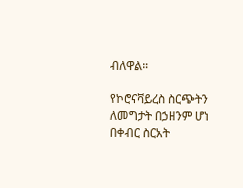ብለዋል።

የኮሮናቫይረስ ስርጭትን ለመግታት በኃዘንም ሆነ በቀብር ስርአት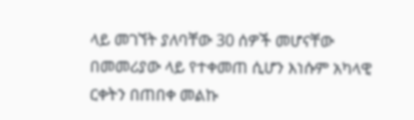ላይ መገኘት ያለባቸው 30 ሰዎች መሆናቸው በመመሪያው ላይ የተቀመጠ ሲሆን እነሱም አካላዊ ርቀትን በጠበቀ መልኩ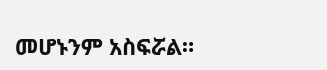መሆኑንም አስፍሯል።